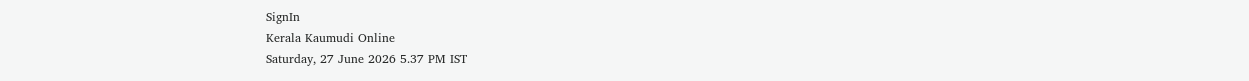SignIn
Kerala Kaumudi Online
Saturday, 27 June 2026 5.37 PM IST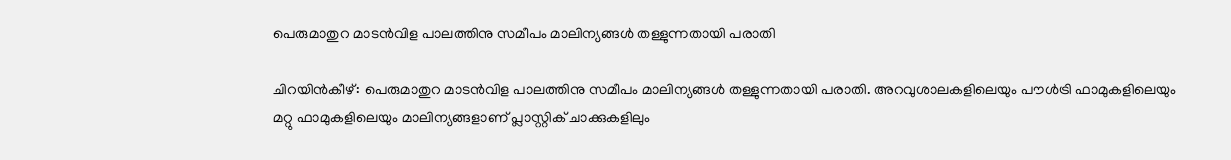പെരുമാതുറ മാടൻവിള പാലത്തിനു സമീപം മാലിന്യങ്ങൾ തള്ളുന്നതായി പരാതി

ചിറയിൻകീഴ്: പെരുമാതുറ മാടൻവിള പാലത്തിനു സമീപം മാലിന്യങ്ങൾ തള്ളുന്നതായി പരാതി. അറവുശാലകളിലെയും പൗൾട്രി ഫാമുകളിലെയും മറ്റു ഫാമുകളിലെയും മാലിന്യങ്ങളാണ് പ്ലാസ്റ്റിക് ചാക്കുകളിലും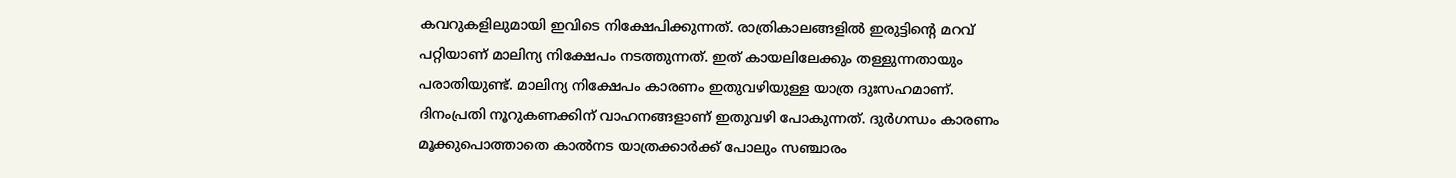കവറുകളിലുമായി ഇവിടെ നിക്ഷേപിക്കുന്നത്. രാത്രികാലങ്ങളിൽ ഇരുട്ടിന്റെ മറവ് പറ്റിയാണ് മാലിന്യ നിക്ഷേപം നടത്തുന്നത്. ഇത് കായലിലേക്കും തള്ളുന്നതായും പരാതിയുണ്ട്. മാലിന്യ നിക്ഷേപം കാരണം ഇതുവഴിയുള്ള യാത്ര ദുഃസഹമാണ്. ദിനംപ്രതി നൂറുകണക്കിന് വാഹനങ്ങളാണ് ഇതുവഴി പോകുന്നത്. ദുർഗന്ധം കാരണം മൂക്കുപൊത്താതെ കാൽനട യാത്രക്കാർക്ക് പോലും സഞ്ചാരം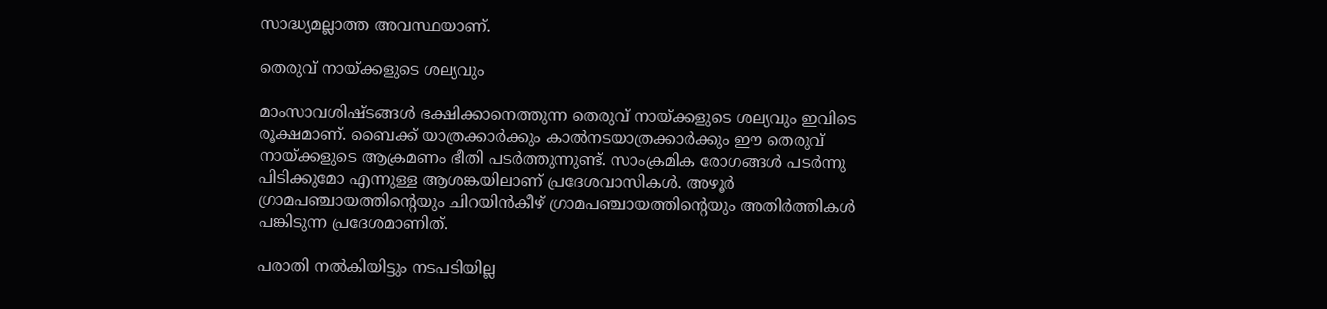സാദ്ധ്യമല്ലാത്ത അവസ്ഥയാണ്.

തെരുവ് നായ്ക്കളുടെ ശല്യവും

മാംസാവശിഷ്ടങ്ങൾ ഭക്ഷിക്കാനെത്തുന്ന തെരുവ് നായ്ക്കളുടെ ശല്യവും ഇവിടെ രൂക്ഷമാണ്. ബൈക്ക് യാത്രക്കാർക്കും കാൽനടയാത്രക്കാർക്കും ഈ തെരുവ് നായ്ക്കളുടെ ആക്രമണം ഭീതി പടർത്തുന്നുണ്ട്. സാംക്രമിക രോഗങ്ങൾ പടർന്നു പിടിക്കുമോ എന്നുള്ള ആശങ്കയിലാണ് പ്രദേശവാസികൾ. അഴൂർ ഗ്രാമപഞ്ചായത്തിന്റെയും ചിറയിൻകീഴ് ഗ്രാമപഞ്ചായത്തിന്റെയും അതിർത്തികൾ പങ്കിടുന്ന പ്രദേശമാണിത്.

പരാതി നൽകിയിട്ടും നടപടിയില്ല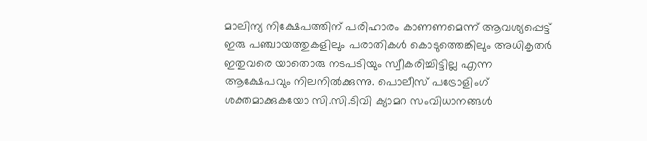മാലിന്യ നിക്ഷേപത്തിന് പരിഹാരം കാണണമെന്ന് ആവശ്യപ്പെട്ട് ഇരു പഞ്ചായത്തുകളിലും പരാതികൾ കൊടുത്തെങ്കിലും അധികൃതർ ഇതുവരെ യാതൊരു നടപടിയും സ്വീകരിച്ചിട്ടില്ല എന്ന ആക്ഷേപവും നിലനിൽക്കുന്നു. പൊലീസ് പട്രോളിംഗ് ശക്തമാക്കുകയോ സി.സി.ടിവി ക്യാമറ സംവിധാനങ്ങൾ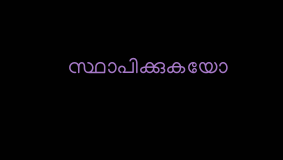സ്ഥാപിക്കുകയോ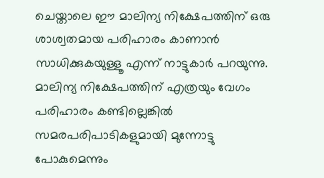ചെയ്താലെ ഈ മാലിന്യ നിക്ഷേപത്തിന് ഒരു ശാശ്വതമായ പരിഹാരം കാണാൻ സാധിക്കുകയുള്ളൂ എന്ന് നാട്ടുകാർ പറയുന്നു. മാലിന്യ നിക്ഷേപത്തിന് എത്രയും വേഗം പരിഹാരം കണ്ടില്ലെങ്കിൽ സമരപരിപാടികളുമായി മുന്നോട്ടു പോകുമെന്നും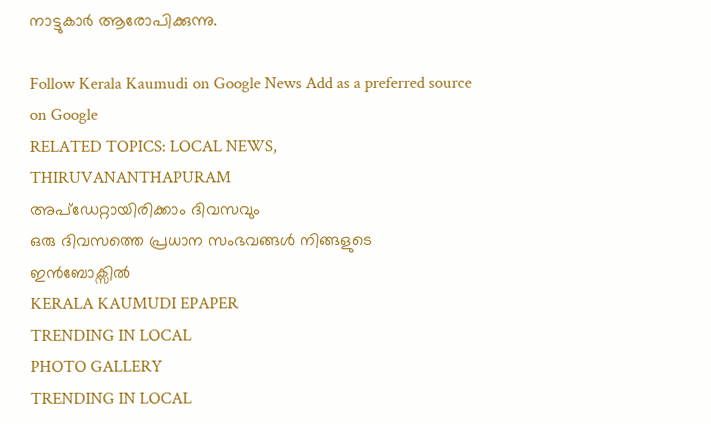നാട്ടുകാർ ആരോപിക്കുന്നു.

Follow Kerala Kaumudi on Google News Add as a preferred source on Google
RELATED TOPICS: LOCAL NEWS, THIRUVANANTHAPURAM
അപ്ഡേറ്റായിരിക്കാം ദിവസവും
ഒരു ദിവസത്തെ പ്രധാന സംഭവങ്ങൾ നിങ്ങളുടെ ഇൻബോക്സിൽ
KERALA KAUMUDI EPAPER
TRENDING IN LOCAL
PHOTO GALLERY
TRENDING IN LOCAL